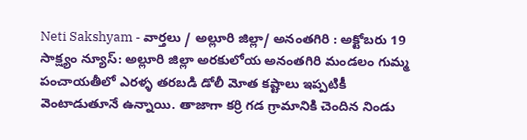Neti Sakshyam - వార్తలు / అల్లూరి జిల్లా/ అనంతగిరి : అక్టోబరు 19 సాక్ష్యం న్యూస్: అల్లూరి జిల్లా అరకులోయ అనంతగిరి మండలం గుమ్మ పంచాయతీలో ఎరళ్ళ తరబడి డోలీ మోత కష్టాలు ఇప్పటికీ వెంటాడుతూనే ఉన్నాయి. తాజాగా కర్రి గడ గ్రామానికి చెందిన నిండు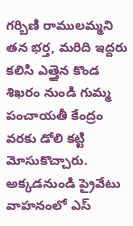గర్బిణి రాములమ్మని తన భర్త, మరిది ఇద్దరు కలిసి ఎత్తైన కొండ శిఖరం నుండి గుమ్మ పంచాయతీ కేంద్రం వరకు డోలి కట్టి మోసుకొచ్చారు. అక్కడనుండి ప్రైవేటు వాహనంలో ఎస్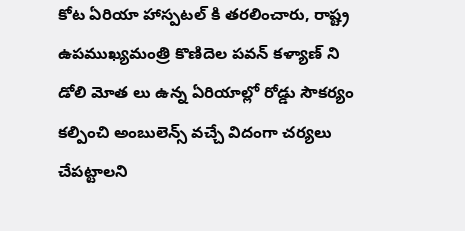కోట ఏరియా హాస్పటల్ కి తరలించారు, రాష్ట్ర ఉపముఖ్యమంత్రి కొణిదెల పవన్ కళ్యాణ్ ని డోలి మోత లు ఉన్న ఏరియాల్లో రోడ్డు సౌకర్యం కల్పించి అంబులెన్స్ వచ్చే విదంగా చర్యలు చేపట్టాలని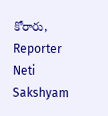కోరారు,
Reporter
Neti Sakshyam